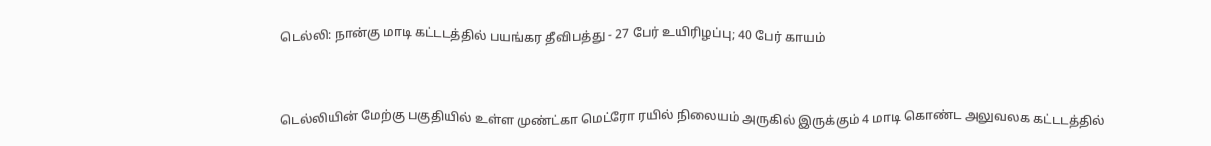டெல்லி: நான்கு மாடி கட்டடத்தில் பயங்கர தீவிபத்து - 27 பேர் உயிரிழப்பு; 40 பேர் காயம்



டெல்லியின் மேற்கு பகுதியில் உள்ள முண்ட்கா மெட்ரோ ரயில் நிலையம் அருகில் இருக்கும் 4 மாடி கொண்ட அலுவலக கட்டடத்தில்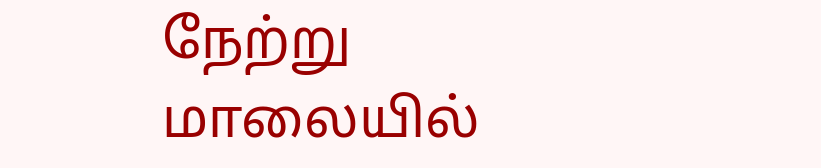நேற்று மாலையில்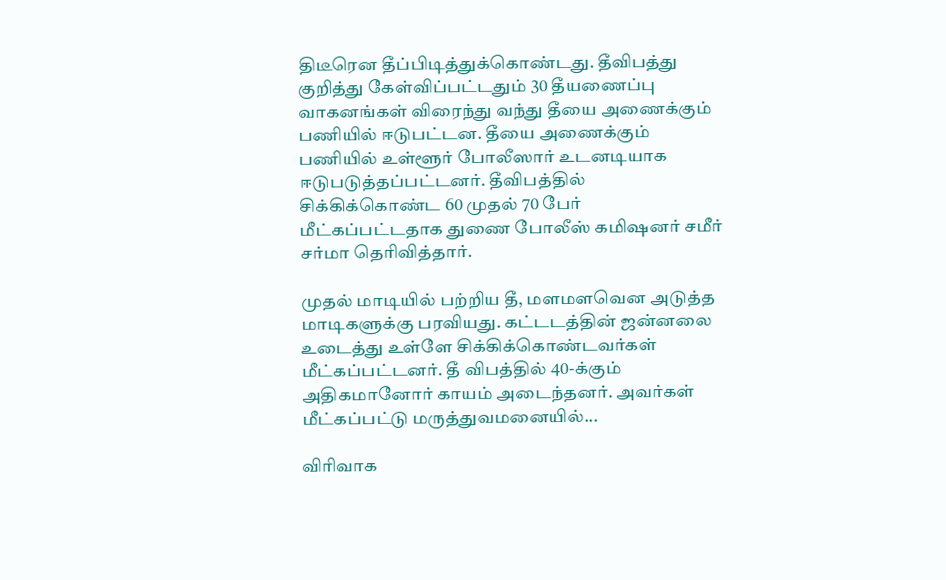திடீரென தீப்பிடித்துக்கொண்டது. தீவிபத்து குறித்து கேள்விப்பட்டதும் 30 தீயணைப்பு வாகனங்கள் விரைந்து வந்து தீயை அணைக்கும் பணியில் ஈடுபட்டன. தீயை அணைக்கும் பணியில் உள்ளூர் போலீஸார் உடனடியாக ஈடுபடுத்தப்பட்டனர். தீவிபத்தில் சிக்கிக்கொண்ட 60 முதல் 70 பேர் மீட்கப்பட்டதாக துணை போலீஸ் கமிஷனர் சமீர் சர்மா தெரிவித்தார்.

முதல் மாடியில் பற்றிய தீ, மளமளவென அடுத்த மாடிகளுக்கு பரவியது. கட்டடத்தின் ஜன்னலை உடைத்து உள்ளே சிக்கிக்கொண்டவர்கள் மீட்கப்பட்டனர். தீ விபத்தில் 40-க்கும் அதிகமானோர் காயம் அடைந்தனர். அவர்கள் மீட்கப்பட்டு மருத்துவமனையில்...

விரிவாக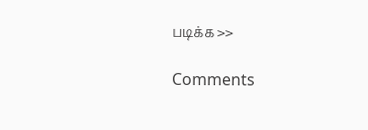படிக்க >>

Comments